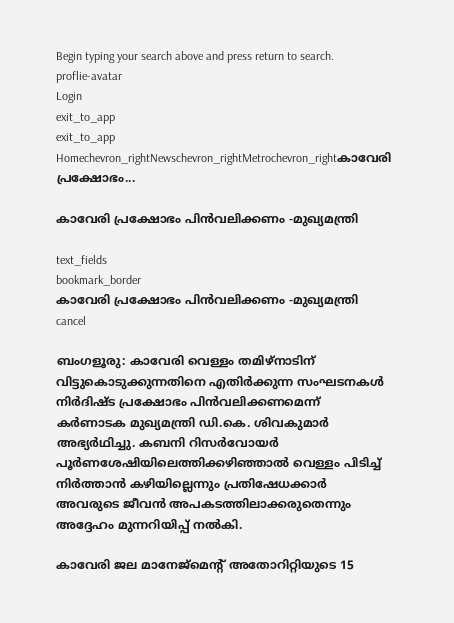Begin typing your search above and press return to search.
proflie-avatar
Login
exit_to_app
exit_to_app
Homechevron_rightNewschevron_rightMetrochevron_rightകാവേരി പ്രക്ഷോഭം...

കാവേരി പ്രക്ഷോഭം പിന്‍വലിക്കണം -മുഖ്യമന്ത്രി

text_fields
bookmark_border
കാവേരി പ്രക്ഷോഭം പിന്‍വലിക്കണം -മുഖ്യമന്ത്രി
cancel

ബംഗളൂരു: കാവേരി വെള്ളം തമിഴ്‌നാടിന് വിട്ടുകൊടുക്കുന്നതിനെ എതിർക്കുന്ന സംഘടനകൾ നിർദിഷ്ട പ്രക്ഷോഭം പിൻവലിക്കണമെന്ന് കർണാടക മുഖ്യമന്ത്രി ഡി.കെ. ശിവകുമാർ അഭ്യർഥിച്ചു. കബനി റിസർവോയർ പൂർണശേഷിയിലെത്തിക്കഴിഞ്ഞാൽ വെള്ളം പിടിച്ച് നിർത്താൻ കഴിയില്ലെന്നും പ്രതിഷേധക്കാർ അവരുടെ ജീവൻ അപകടത്തിലാക്കരുതെന്നും അദ്ദേഹം മുന്നറിയിപ്പ് നൽകി.

കാവേരി ജല മാനേജ്‌മെന്‍റ് അതോറിറ്റിയുടെ 15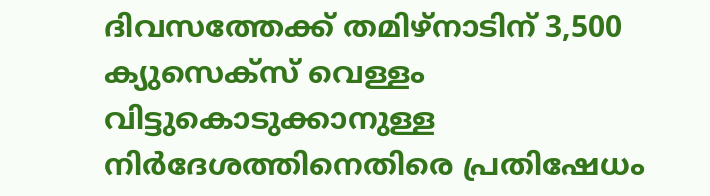ദിവസത്തേക്ക് തമിഴ്‌നാടിന് 3,500 ക്യുസെക്‌സ് വെള്ളം വിട്ടുകൊടുക്കാനുള്ള നിർദേശത്തിനെതിരെ പ്രതിഷേധം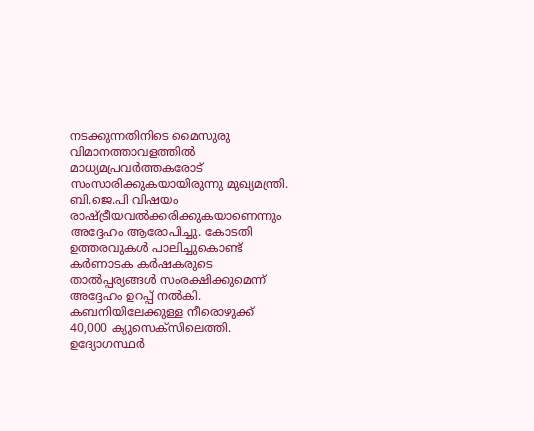നടക്കുന്നതിനിടെ മൈസുരു വിമാനത്താവളത്തിൽ മാധ്യമപ്രവർത്തകരോട് സംസാരിക്കുകയായിരുന്നു മുഖ്യമന്ത്രി. ബി.ജെ.പി വിഷയം രാഷ്ട്രീയവൽക്കരിക്കുകയാണെന്നും അദ്ദേഹം ആരോപിച്ചു. കോടതി ഉത്തരവുകൾ പാലിച്ചുകൊണ്ട് കർണാടക കർഷകരുടെ താൽപ്പര്യങ്ങൾ സംരക്ഷിക്കുമെന്ന് അദ്ദേഹം ഉറപ്പ് നല്‍കി. കബനിയിലേക്കുള്ള നീരൊഴുക്ക് 40,000 ക്യുസെക്‌സിലെത്തി. ഉദ്യോഗസ്ഥർ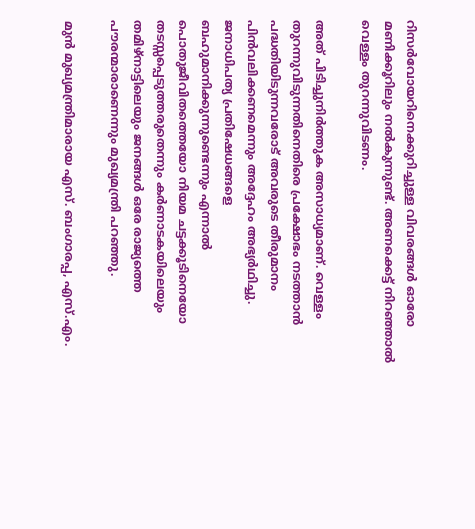റിസർവോയറിനെക്കുറിച്ചുള്ള വിവരങ്ങൾ ഓരോ മണിക്കൂറിലും നൽകുന്നുണ്ട്. അണക്കെട്ട് നിറഞ്ഞാൽ വെള്ളം തുറന്നുവിടണം.

അത് പിടിച്ചുനിർത്തുക അസാധ്യമാണ്. വെള്ളം തുറന്നുവിടുന്നതിനെതിരെ പ്രക്ഷോഭം നടത്താൻ പദ്ധതിയിടുന്നവരോട് അവരുടെ തീരുമാനം പിൻവലിക്കണമെന്നും അദ്ദേഹം അഭ്യർഥിച്ചു. ജനാധിപത്യ പ്രതിഷേധങ്ങളെ ബഹുമാനിക്കുന്നുണ്ടെന്നും എന്നാൽ പൊതുജീവിതത്തെയോ നിയമ ചട്ടക്കൂടിനെയോ തടസ്സപ്പെടുത്തരുതെന്നും കർണാടകയിലെയും തമിഴ്‌നാട്ടിലെയും ജനങ്ങൾ ഒരേ രാജ്യത്തെ പൗരന്മാരാണെന്നും മുഖ്യമന്ത്രി പറഞ്ഞു.

മുൻ മുഖ്യമന്ത്രിമാരായ എസ്. ബംഗാരപ്പ, എസ്.എം.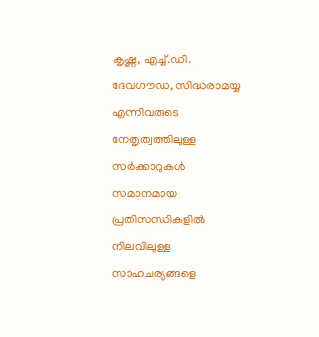കൃഷ്ണ, എച്ച്.ഡി. ദേവഗൗഡ, സിദ്ധരാമയ്യ എന്നിവരുടെ നേതൃത്വത്തിലുള്ള സർക്കാറുകൾ സമാനമായ പ്രതിസന്ധികളിൽ നിലവിലുള്ള സാഹചര്യങ്ങളെ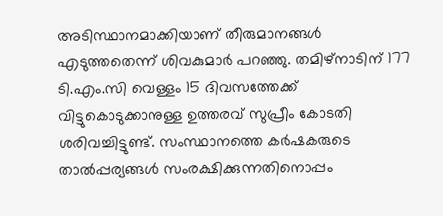അടിസ്ഥാനമാക്കിയാണ് തീരുമാനങ്ങൾ എടുത്തതെന്ന് ശിവകുമാർ പറഞ്ഞു. തമിഴ്നാടിന് 177 ടി.എം.സി വെള്ളം 15 ദിവസത്തേക്ക് വിട്ടുകൊടുക്കാനുള്ള ഉത്തരവ് സുപ്രീം കോടതി ശരിവച്ചിട്ടുണ്ട്. സംസ്ഥാനത്തെ കർഷകരുടെ താൽപ്പര്യങ്ങൾ സംരക്ഷിക്കുന്നതിനൊപ്പം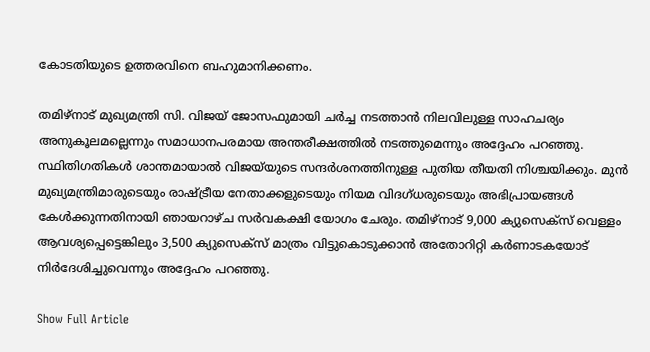കോടതിയുടെ ഉത്തരവിനെ ബഹുമാനിക്കണം.

തമിഴ്‌നാട് മുഖ്യമന്ത്രി സി. വിജയ് ജോസഫുമായി ചര്‍ച്ച നടത്താന്‍ നിലവിലുള്ള സാഹചര്യം അനുകൂലമല്ലെന്നും സമാധാനപരമായ അന്തരീക്ഷത്തിൽ നടത്തുമെന്നും അദ്ദേഹം പറഞ്ഞു. സ്ഥിതിഗതികൾ ശാന്തമായാല്‍ വിജയ്‌യുടെ സന്ദർശനത്തിനുള്ള പുതിയ തീയതി നിശ്ചയിക്കും. മുൻ മുഖ്യമന്ത്രിമാരുടെയും രാഷ്ട്രീയ നേതാക്കളുടെയും നിയമ വിദഗ്ധരുടെയും അഭിപ്രായങ്ങൾ കേൾക്കുന്നതിനായി ഞായറാഴ്ച സർവകക്ഷി യോഗം ചേരും. തമിഴ്‌നാട് 9,000 ക്യുസെക്‌സ് വെള്ളം ആവശ്യപ്പെട്ടെങ്കിലും 3,500 ക്യുസെക്‌സ് മാത്രം വിട്ടുകൊടുക്കാൻ അതോറിറ്റി കർണാടകയോട് നിർദേശിച്ചുവെന്നും അദ്ദേഹം പറഞ്ഞു.

Show Full Article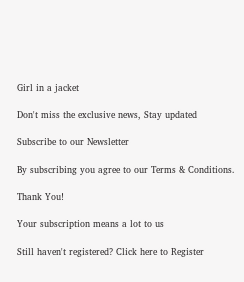Girl in a jacket

Don't miss the exclusive news, Stay updated

Subscribe to our Newsletter

By subscribing you agree to our Terms & Conditions.

Thank You!

Your subscription means a lot to us

Still haven't registered? Click here to Register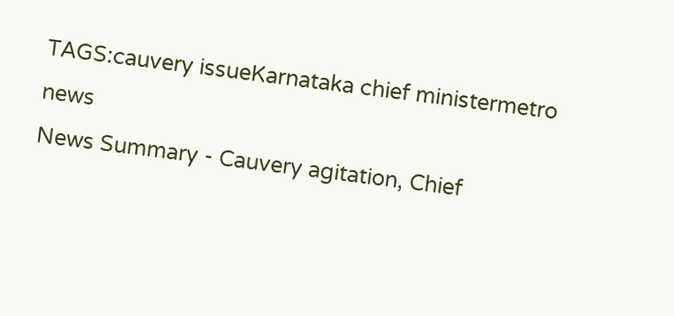TAGS:cauvery issueKarnataka chief ministermetro news
News Summary - Cauvery agitation, Chief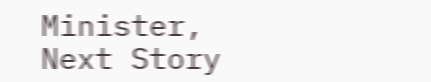Minister,
Next Story